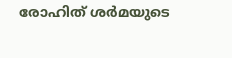രോഹിത് ശർമയുടെ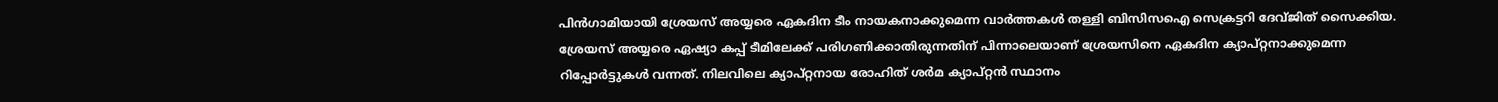പിൻഗാമിയായി ശ്രേയസ് അയ്യരെ ഏകദിന ടീം നായകനാക്കുമെന്ന വാർത്തകൾ തള്ളി ബിസിസഐ സെക്രട്ടറി ദേവ്ജിത് സൈക്കിയ. ശ്രേയസ് അയ്യരെ ഏഷ്യാ കപ്പ് ടീമിലേക്ക് പരിഗണിക്കാതിരുന്നതിന് പിന്നാലെയാണ് ശ്രേയസിനെ ഏകദിന ക്യാപ്റ്റനാക്കുമെന്ന റിപ്പോർട്ടുകൾ വന്നത്. നിലവിലെ ക്യാപ്റ്റനായ രോഹിത് ശർമ ക്യാപ്റ്റൻ സ്ഥാനം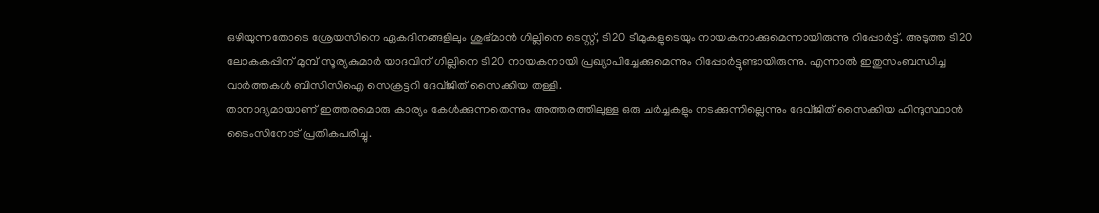ഒഴിയുന്നതോടെ ശ്രേയസിനെ ഏകദിനങ്ങളിലും ശുഭ്മാൻ ഗില്ലിനെ ടെസ്റ്റ്, ടി20 ടീമുകളുടെയും നായകനാക്കുമെന്നായിരുന്നു റിപ്പോർട്ട്. അടുത്ത ടി20 ലോകകപ്പിന് മുമ്പ് സൂര്യകുമാർ യാദവിന് ഗില്ലിനെ ടി20 നായകനായി പ്രഖ്യാപിച്ചേക്കുമെന്നും റിപ്പോർട്ടുണ്ടായിരുന്നു. എന്നാൽ ഇതുസംബന്ധിച്ച വാർത്തകൾ ബിസിസിഐ സെക്രട്ടറി ദേവ്ജിത് സൈക്കിയ തള്ളി.
താനാദ്യമായാണ് ഇത്തരമൊരു കാര്യം കേൾക്കുന്നതെന്നും അത്തരത്തിലുള്ള ഒരു ചർച്ചകളും നടക്കുന്നില്ലെന്നും ദേവ്ജിത് സൈക്കിയ ഹിന്ദുസ്ഥാൻ ടൈംസിനോട് പ്രതികപരിച്ചു.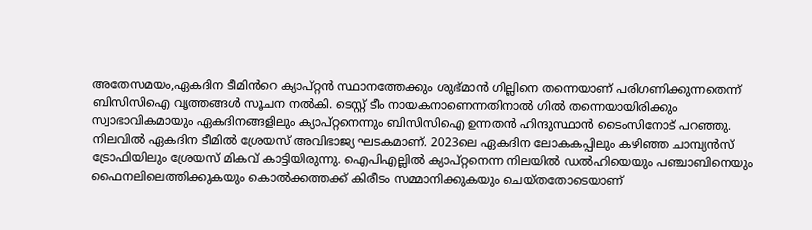അതേസമയം,ഏകദിന ടീമിൻറെ ക്യാപ്റ്റൻ സ്ഥാനത്തേക്കും ശുഭ്മാൻ ഗില്ലിനെ തന്നെയാണ് പരിഗണിക്കുന്നതെന്ന് ബിസിസിഐ വൃത്തങ്ങൾ സൂചന നൽകി. ടെസ്റ്റ് ടീം നായകനാണെന്നതിനാൽ ഗിൽ തന്നെയായിരിക്കും സ്വാഭാവികമായും ഏകദിനങ്ങളിലും ക്യാപ്റ്റനെന്നും ബിസിസിഐ ഉന്നതൻ ഹിന്ദുസ്ഥാൻ ടൈംസിനോട് പറഞ്ഞു.
നിലവിൽ ഏകദിന ടീമിൽ ശ്രേയസ് അവിഭാജ്യ ഘടകമാണ്. 2023ലെ ഏകദിന ലോകകപ്പിലും കഴിഞ്ഞ ചാമ്പ്യൻസ് ട്രോഫിയിലും ശ്രേയസ് മികവ് കാട്ടിയിരുന്നു. ഐപിഎല്ലിൽ ക്യാപ്റ്റനെന്ന നിലയിൽ ഡൽഹിയെയും പഞ്ചാബിനെയും ഫൈനലിലെത്തിക്കുകയും കൊൽക്കത്തക്ക് കിരീടം സമ്മാനിക്കുകയും ചെയ്തതോടെയാണ്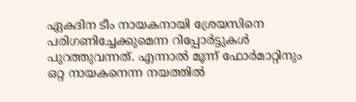ഏകദിന ടീം നായകനായി ശ്രേയസിനെ പരിഗണിച്ചേക്കുമെന്ന റിപ്പോർട്ടുകൾ പുറത്തുവന്നത്. എന്നാൽ മൂന്ന് ഫോർമാറ്റിനും ഒറ്റ നായകനെന്ന നയത്തിൽ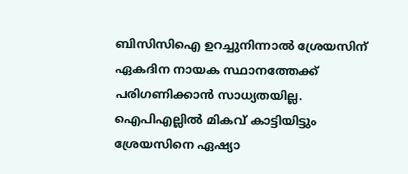ബിസിസിഐ ഉറച്ചുനിന്നാൽ ശ്രേയസിന് ഏകദിന നായക സ്ഥാനത്തേക്ക് പരിഗണിക്കാൻ സാധ്യതയില്ല. ഐപിഎല്ലിൽ മികവ് കാട്ടിയിട്ടും ശ്രേയസിനെ ഏഷ്യാ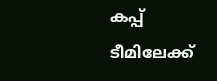കപ്പ് ടീമിലേക്ക്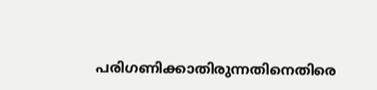പരിഗണിക്കാതിരുന്നതിനെതിരെ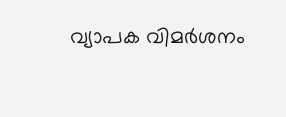വ്യാപക വിമർശനം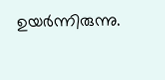ഉയർന്നിരുന്നു.